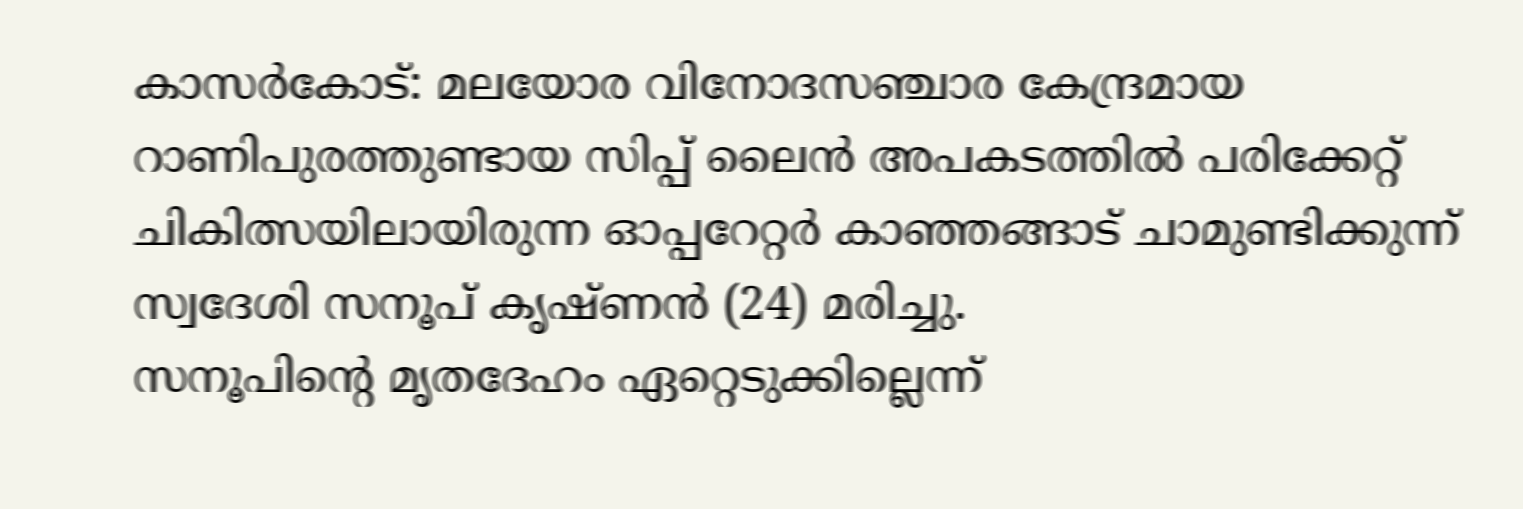കാസർകോട്: മലയോര വിനോദസഞ്ചാര കേന്ദ്രമായ റാണിപുരത്തുണ്ടായ സിപ്പ് ലൈൻ അപകടത്തിൽ പരിക്കേറ്റ് ചികിത്സയിലായിരുന്ന ഓപ്പറേറ്റർ കാഞ്ഞങ്ങാട് ചാമുണ്ടിക്കുന്ന് സ്വദേശി സനൂപ് കൃഷ്ണൻ (24) മരിച്ചു.
സനൂപിന്റെ മൃതദേഹം ഏറ്റെടുക്കില്ലെന്ന്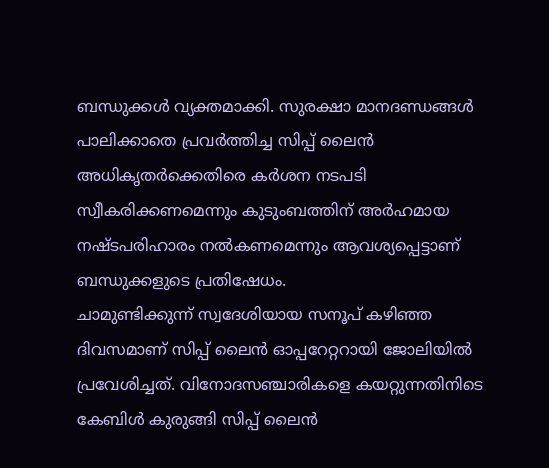ബന്ധുക്കൾ വ്യക്തമാക്കി. സുരക്ഷാ മാനദണ്ഡങ്ങൾ പാലിക്കാതെ പ്രവർത്തിച്ച സിപ്പ് ലൈൻ അധികൃതർക്കെതിരെ കർശന നടപടി സ്വീകരിക്കണമെന്നും കുടുംബത്തിന് അർഹമായ നഷ്ടപരിഹാരം നൽകണമെന്നും ആവശ്യപ്പെട്ടാണ് ബന്ധുക്കളുടെ പ്രതിഷേധം.
ചാമുണ്ടിക്കുന്ന് സ്വദേശിയായ സനൂപ് കഴിഞ്ഞ ദിവസമാണ് സിപ്പ് ലൈൻ ഓപ്പറേറ്ററായി ജോലിയിൽ പ്രവേശിച്ചത്. വിനോദസഞ്ചാരികളെ കയറ്റുന്നതിനിടെ കേബിൾ കുരുങ്ങി സിപ്പ് ലൈൻ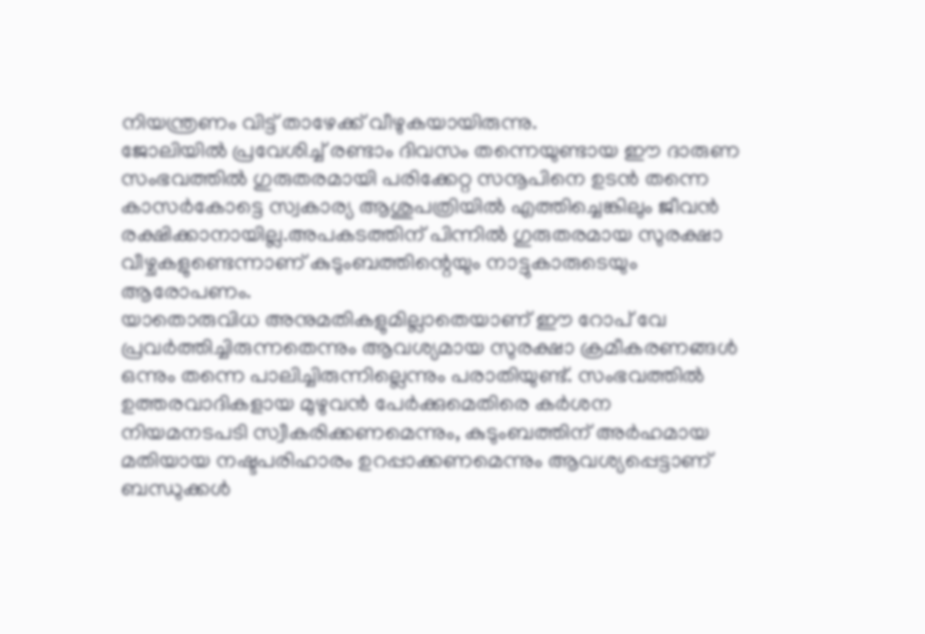നിയന്ത്രണം വിട്ട് താഴേക്ക് വീഴുകയായിരുന്നു.
ജോലിയിൽ പ്രവേശിച്ച് രണ്ടാം ദിവസം തന്നെയുണ്ടായ ഈ ദാരുണ സംഭവത്തിൽ ഗുരുതരമായി പരിക്കേറ്റ സനൂപിനെ ഉടൻ തന്നെ കാസർകോട്ടെ സ്വകാര്യ ആശുപത്രിയിൽ എത്തിച്ചെങ്കിലും ജീവൻ രക്ഷിക്കാനായില്ല.അപകടത്തിന് പിന്നിൽ ഗുരുതരമായ സുരക്ഷാ വീഴ്ചകളുണ്ടെന്നാണ് കുടുംബത്തിന്റെയും നാട്ടുകാരുടെയും ആരോപണം.
യാതൊരുവിധ അനുമതികളുമില്ലാതെയാണ് ഈ റോപ് വേ പ്രവർത്തിച്ചിരുന്നതെന്നും ആവശ്യമായ സുരക്ഷാ ക്രമീകരണങ്ങൾ ഒന്നും തന്നെ പാലിച്ചിരുന്നില്ലെന്നും പരാതിയുണ്ട്. സംഭവത്തിൽ ഉത്തരവാദികളായ മുഴുവൻ പേർക്കുമെതിരെ കർശന നിയമനടപടി സ്വീകരിക്കണമെന്നും, കുടുംബത്തിന് അർഹമായ മതിയായ നഷ്ടപരിഹാരം ഉറപ്പാക്കണമെന്നും ആവശ്യപ്പെട്ടാണ് ബന്ധുക്കൾ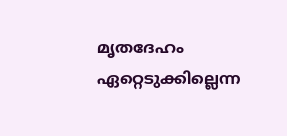മൃതദേഹം ഏറ്റെടുക്കില്ലെന്ന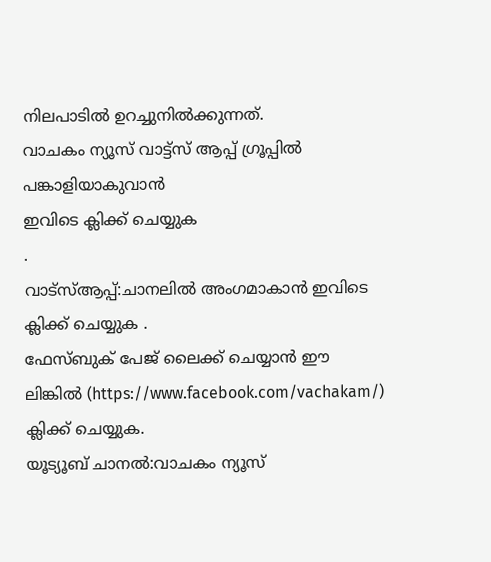നിലപാടിൽ ഉറച്ചുനിൽക്കുന്നത്.
വാചകം ന്യൂസ് വാട്ട്സ് ആപ്പ് ഗ്രൂപ്പിൽ പങ്കാളിയാകുവാൻ
ഇവിടെ ക്ലിക്ക് ചെയ്യുക
.
വാട്സ്ആപ്പ്:ചാനലിൽ അംഗമാകാൻ ഇവിടെ ക്ലിക്ക് ചെയ്യുക .
ഫേസ്ബുക് പേജ് ലൈക്ക് ചെയ്യാൻ ഈ ലിങ്കിൽ (https://www.facebook.com/vachakam/) ക്ലിക്ക് ചെയ്യുക.
യൂട്യൂബ് ചാനൽ:വാചകം ന്യൂസ്